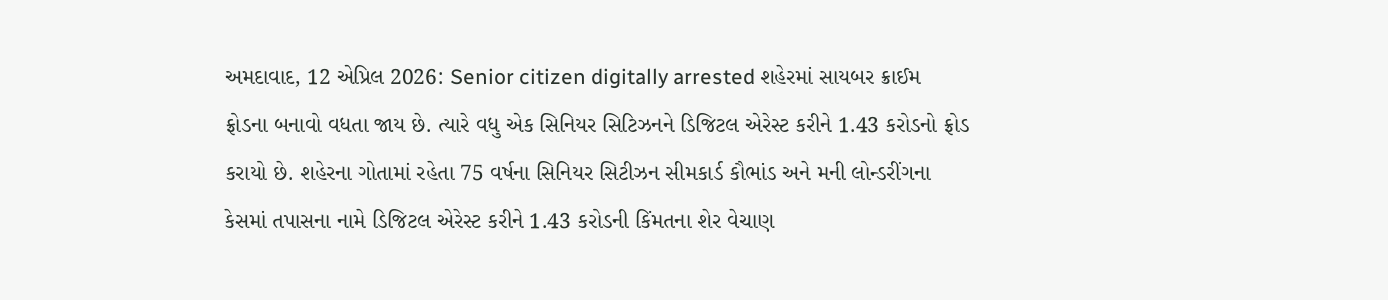અમદાવાદ, 12 એપ્રિલ 2026: Senior citizen digitally arrested શહેરમાં સાયબર ક્રાઈમ ફ્રોડના બનાવો વધતા જાય છે. ત્યારે વધુ એક સિનિયર સિટિઝનને ડિજિટલ એરેસ્ટ કરીને 1.43 કરોડનો ફ્રોડ કરાયો છે. શહેરના ગોતામાં રહેતા 75 વર્ષના સિનિયર સિટીઝન સીમકાર્ડ કૌભાંડ અને મની લોન્ડરીંગના કેસમાં તપાસના નામે ડિજિટલ એરેસ્ટ કરીને 1.43 કરોડની કિંમતના શેર વેચાણ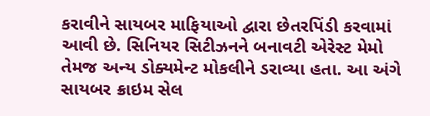કરાવીને સાયબર માફિયાઓ દ્વારા છેતરપિંડી કરવામાં આવી છે. સિનિયર સિટીઝનને બનાવટી એરેસ્ટ મેમો તેમજ અન્ય ડોક્યમેન્ટ મોકલીને ડરાવ્યા હતા. આ અંગે સાયબર ક્રાઇમ સેલ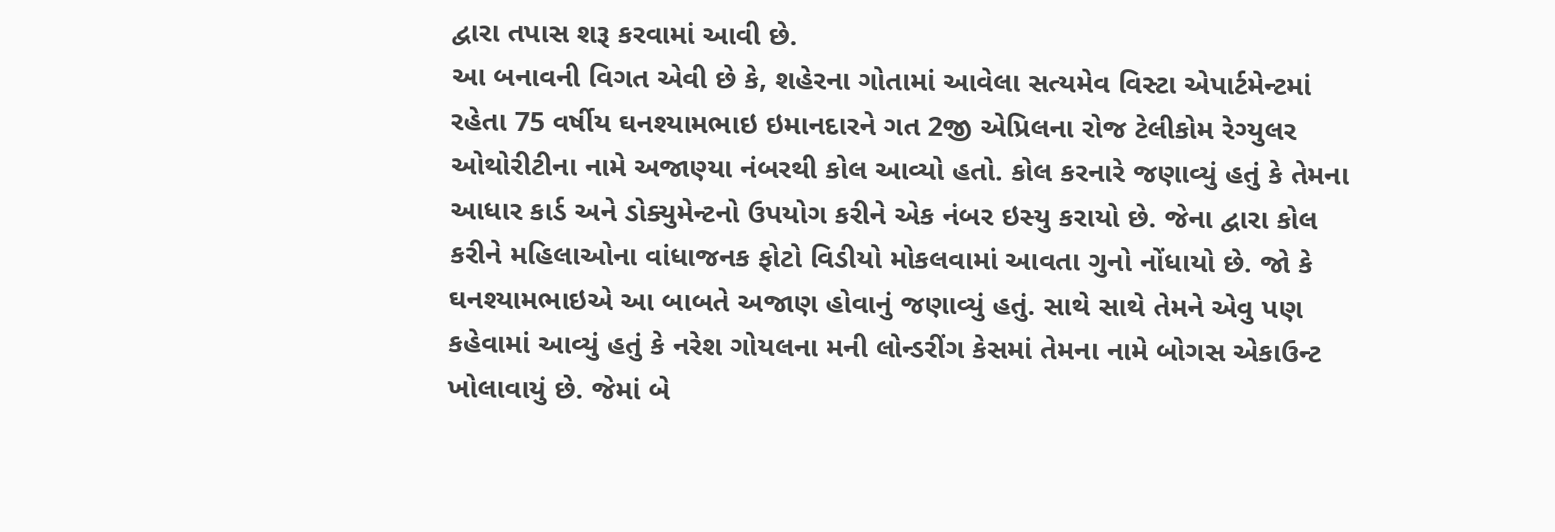દ્વારા તપાસ શરૂ કરવામાં આવી છે.
આ બનાવની વિગત એવી છે કે, શહેરના ગોતામાં આવેલા સત્યમેવ વિસ્ટા એપાર્ટમેન્ટમાં રહેતા 75 વર્ષીય ઘનશ્યામભાઇ ઇમાનદારને ગત 2જી એપ્રિલના રોજ ટેલીકોમ રેગ્યુલર ઓથોરીટીના નામે અજાણ્યા નંબરથી કોલ આવ્યો હતો. કોલ કરનારે જણાવ્યું હતું કે તેમના આધાર કાર્ડ અને ડોક્યુમેન્ટનો ઉપયોગ કરીને એક નંબર ઇસ્યુ કરાયો છે. જેના દ્વારા કોલ કરીને મહિલાઓના વાંધાજનક ફોટો વિડીયો મોકલવામાં આવતા ગુનો નોંધાયો છે. જો કે ઘનશ્યામભાઇએ આ બાબતે અજાણ હોવાનું જણાવ્યું હતું. સાથે સાથે તેમને એવુ પણ કહેવામાં આવ્યું હતું કે નરેશ ગોયલના મની લોન્ડરીંગ કેસમાં તેમના નામે બોગસ એકાઉન્ટ ખોલાવાયું છે. જેમાં બે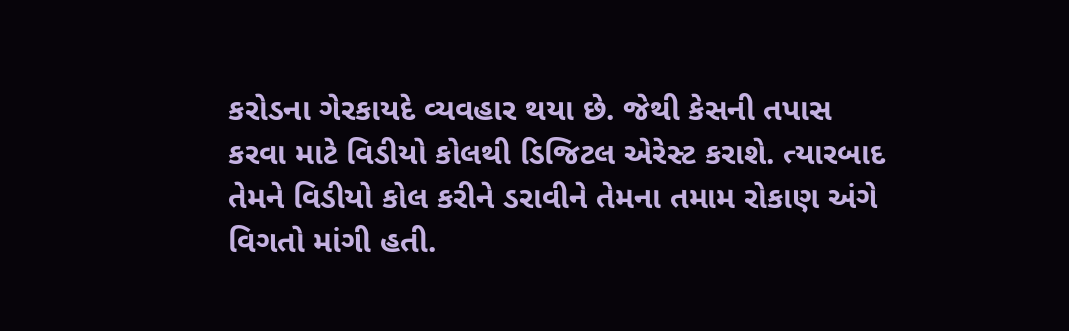કરોડના ગેરકાયદે વ્યવહાર થયા છે. જેથી કેસની તપાસ કરવા માટે વિડીયો કોલથી ડિજિટલ એરેસ્ટ કરાશે. ત્યારબાદ તેમને વિડીયો કોલ કરીને ડરાવીને તેમના તમામ રોકાણ અંગે વિગતો માંગી હતી.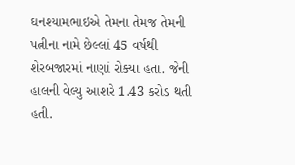ઘનશ્યામભાઇએ તેમના તેમજ તેમની પત્નીના નામે છેલ્લાં 45 વર્ષથી શેરબજારમાં નાણાં રોક્યા હતા. જેની હાલની વેલ્યુ આશરે 1.43 કરોડ થતી હતી.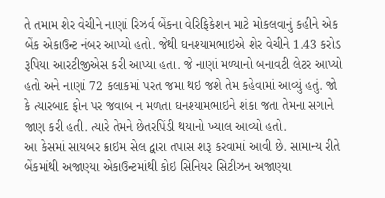તે તમામ શેર વેચીને નાણાં રિઝર્વ બેંકના વેરિફિકેશન માટે મોકલવાનું કહીને એક બેંક એકાઉન્ટ નંબર આપ્યો હતો. જેથી ઘનશ્યામભાઇએ શેર વેચીને 1.43 કરોડ રૂપિયા આરટીજીએસ કરી આપ્યા હતા. જે નાણાં મળ્યાનો બનાવટી લેટર આપ્યો હતો અને નાણાં 72 કલાકમાં પરત જમા થઇ જશે તેમ કહેવામાં આવ્યું હતું. જો કે ત્યારબાદ ફોન પર જવાબ ન મળતા ઘનશ્યામભાઇને શંકા જતા તેમના સગાને જાણ કરી હતી. ત્યારે તેમને છેતરપિંડી થયાનો ખ્યાલ આવ્યો હતો.
આ કેસમાં સાયબર ક્રાઇમ સેલ દ્વારા તપાસ શરૂ કરવામાં આવી છે. સામાન્ય રીતે બેંકમાંથી અજાણ્યા એકાઉન્ટમાંથી કોઇ સિનિયર સિટીઝન અજાણ્યા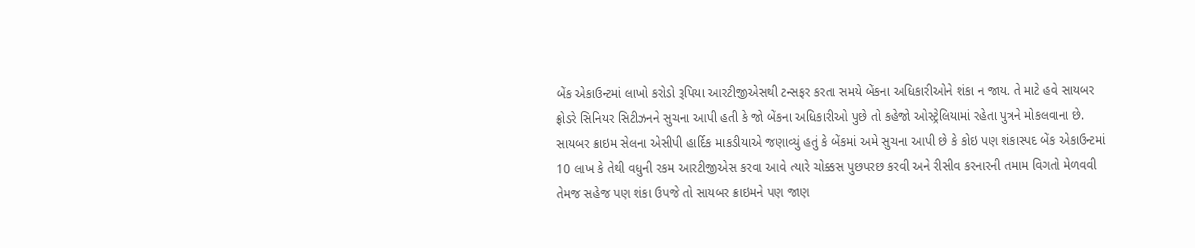બેંક એકાઉન્ટમાં લાખો કરોડો રૂપિયા આરટીજીએસથી ટન્સફર કરતા સમયે બેંકના અધિકારીઓને શંકા ન જાય. તે માટે હવે સાયબર ફ્રોડરે સિનિયર સિટીઝનને સુચના આપી હતી કે જો બેંકના અધિકારીઓ પુછે તો કહેજો ઓસ્ટ્રેલિયામાં રહેતા પુત્રને મોકલવાના છે.
સાયબર ક્રાઇમ સેલના એસીપી હાર્દિક માકડીયાએ જણાવ્યું હતું કે બેંકમાં અમે સુચના આપી છે કે કોઇ પણ શંકાસ્પદ બેંક એકાઉન્ટમાં 10 લાખ કે તેથી વધુની રકમ આરટીજીએસ કરવા આવે ત્યારે ચોક્કસ પુછપરછ કરવી અને રીસીવ કરનારની તમામ વિગતો મેળવવી તેમજ સહેજ પણ શંકા ઉપજે તો સાયબર ક્રાઇમને પણ જાણ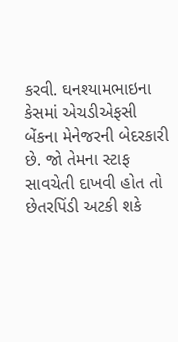કરવી. ઘનશ્યામભાઇના કેસમાં એચડીએફસી બેંકના મેનેજરની બેદરકારી છે. જો તેમના સ્ટાફ સાવચેતી દાખવી હોત તો છેતરપિંડી અટકી શકે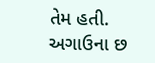તેમ હતી. અગાઉના છ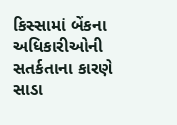કિસ્સામાં બેંકના અધિકારીઓની સતર્કતાના કારણે સાડા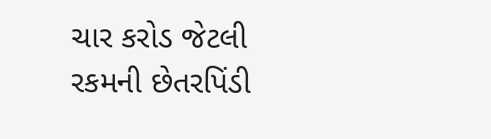ચાર કરોડ જેટલી રકમની છેતરપિંડી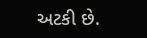અટકી છે.